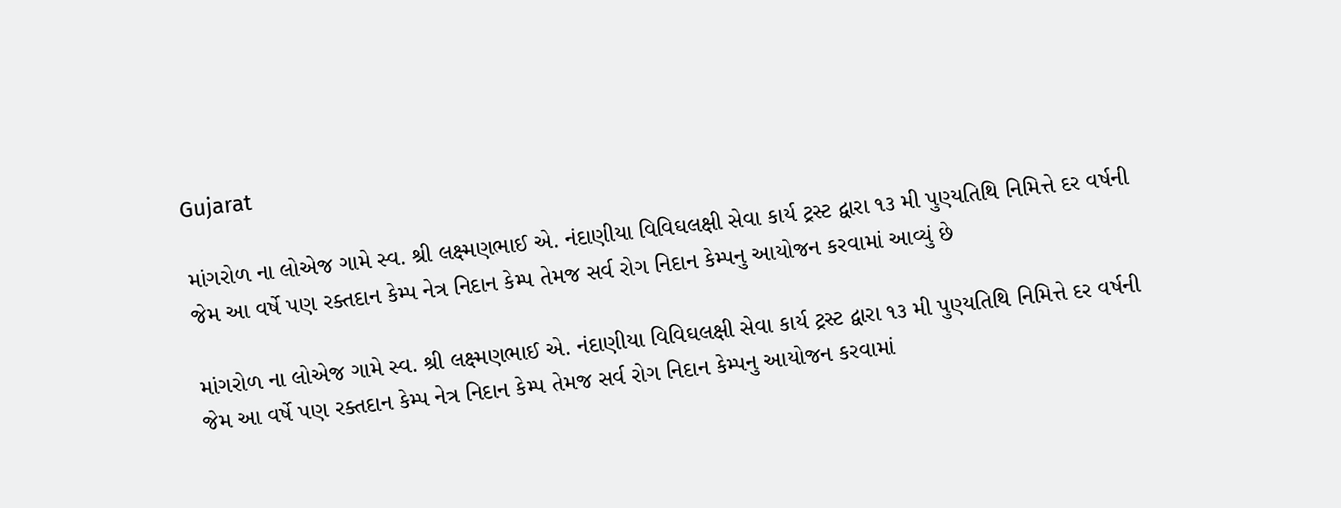Gujarat

માંગરોળ ના લોએજ ગામે સ્વ. શ્રી લક્ષ્મણભાઈ એ. નંદાણીયા વિવિઘલક્ષી સેવા કાર્ય ટ્રસ્ટ દ્વારા ૧૩ મી પુણ્યતિથિ નિમિત્તે દર વર્ષની જેમ આ વર્ષે પણ રક્તદાન કેમ્પ નેત્ર નિદાન કેમ્પ તેમજ સર્વ રોગ નિદાન કેમ્પનુ આયોજન કરવામાં આવ્યું છે

માંગરોળ ના લોએજ ગામે સ્વ. શ્રી લક્ષ્મણભાઈ એ. નંદાણીયા વિવિઘલક્ષી સેવા કાર્ય ટ્રસ્ટ દ્વારા ૧૩ મી પુણ્યતિથિ નિમિત્તે દર વર્ષની જેમ આ વર્ષે પણ રક્તદાન કેમ્પ નેત્ર નિદાન કેમ્પ તેમજ સર્વ રોગ નિદાન કેમ્પનુ આયોજન કરવામાં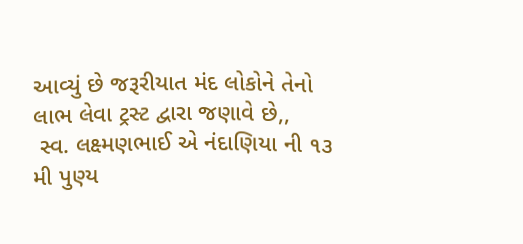આવ્યું છે જરૂરીયાત મંદ લોકોને તેનો લાભ લેવા ટ્રસ્ટ દ્વારા જણાવે છે,,
 સ્વ. લક્ષ્મણભાઈ એ નંદાણિયા ની ૧૩ મી પુણ્ય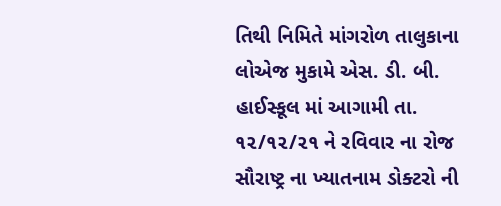તિથી નિમિતે માંગરોળ તાલુકાના લોએજ મુકામે એસ. ડી. બી. હાઈસ્કૂલ માં આગામી તા. ૧૨/૧૨/૨૧ ને રવિવાર ના રોજ સૌરાષ્ટ્ર ના ખ્યાતનામ ડોક્ટરો ની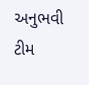અનુભવી ટીમ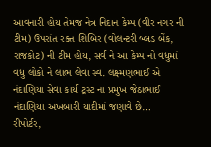આવનારી હોય તેમજ નેત્ર નિદાન કેમ્પ (વીર નગર ની ટીમ) ઉપરાંત રક્ત શિબિર (વોલન્ટરી બ્લડ બેંક, રાજકોટ) ની ટીમ હોય, સર્વ ને આ કેમ્પ નો વધુમાં વધુ લોકો ને લાભ લેવા સ્વ. લક્ષ્મણભાઈ એ નંદાણિયા સેવા કાર્ય ટ્રસ્ટ ના પ્રમુખ જેઠાભાઈ નંદાણિયા અખબારી યાદીમાં જણાવે છે…
રીપોર્ટર,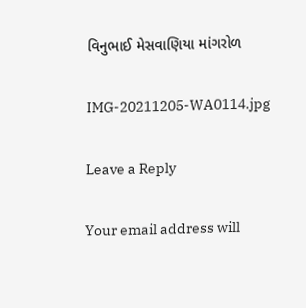વિનુભાઈ મેસવાણિયા માંગરોળ

IMG-20211205-WA0114.jpg

Leave a Reply

Your email address will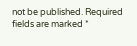not be published. Required fields are marked *